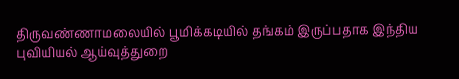திருவண்ணாமலையில் பூமிக்கடியில் தங்கம் இருப்பதாக இந்திய புவியியல் ஆய்வுத்துறை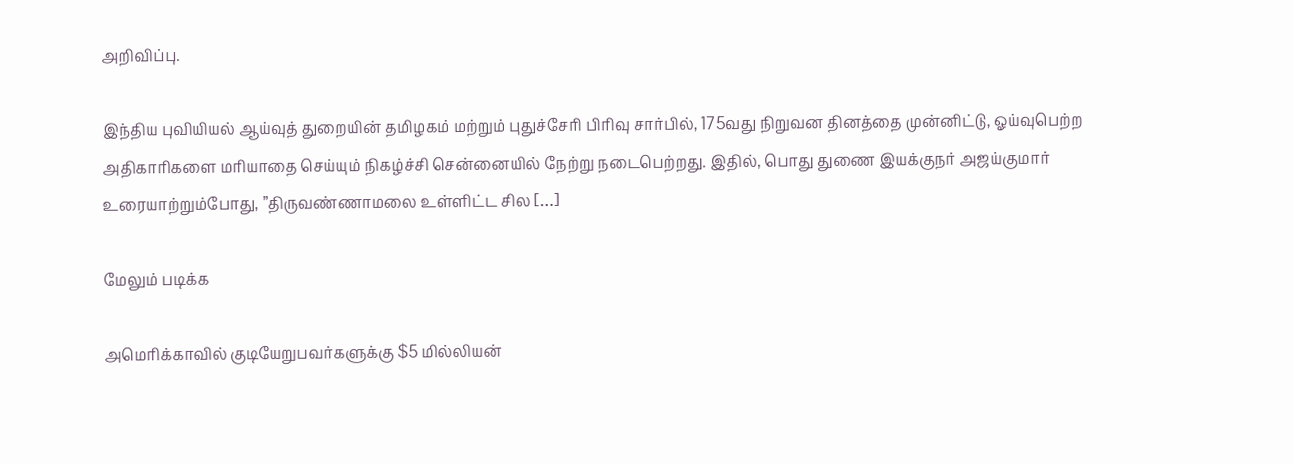அறிவிப்பு.

இந்திய புவியியல் ஆய்வுத் துறையின் தமிழகம் மற்றும் புதுச்சேரி பிரிவு சார்பில், 175வது நிறுவன தினத்தை முன்னிட்டு, ஓய்வுபெற்ற அதிகாரிகளை மரியாதை செய்யும் நிகழ்ச்சி சென்னையில் நேற்று நடைபெற்றது. இதில், பொது துணை இயக்குநர் அஜய்குமார் உரையாற்றும்போது, ”திருவண்ணாமலை உள்ளிட்ட சில […]

மேலும் படிக்க

அமெரிக்காவில் குடியேறுபவர்களுக்கு $5 மில்லியன்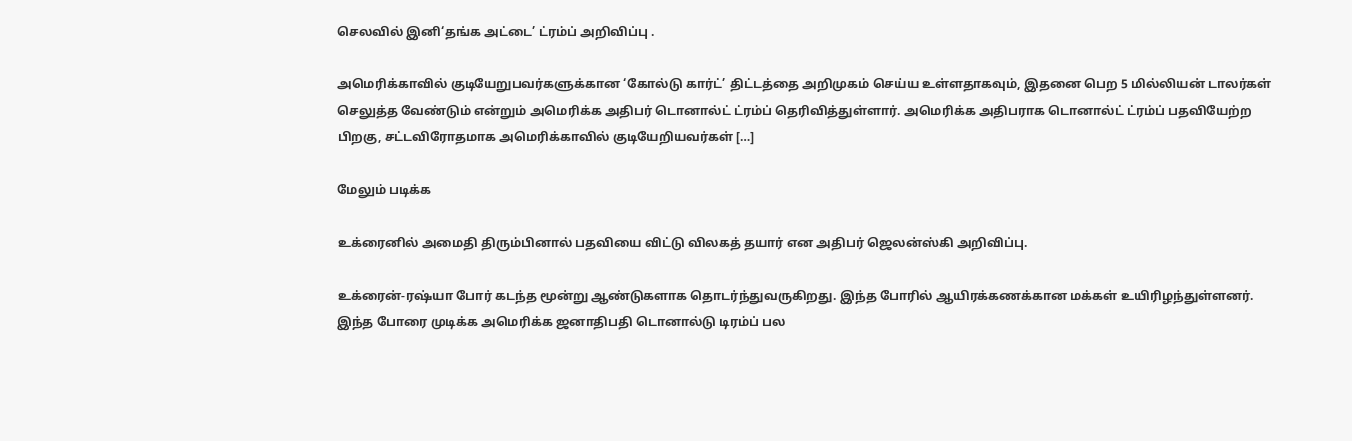செலவில் இனி‘தங்க அட்டை’ ட்ரம்ப் அறிவிப்பு .

அமெரிக்காவில் குடியேறுபவர்களுக்கான ‘கோல்டு கார்ட்’ திட்டத்தை அறிமுகம் செய்ய உள்ளதாகவும், இதனை பெற 5 மில்லியன் டாலர்கள் செலுத்த வேண்டும் என்றும் அமெரிக்க அதிபர் டொனால்ட் ட்ரம்ப் தெரிவித்துள்ளார். அமெரிக்க அதிபராக டொனால்ட் ட்ரம்ப் பதவியேற்ற பிறகு, சட்டவிரோதமாக அமெரிக்காவில் குடியேறியவர்கள் […]

மேலும் படிக்க

உக்ரைனில் அமைதி திரும்பினால் பதவியை விட்டு விலகத் தயார் என அதிபர் ஜெலன்ஸ்கி அறிவிப்பு.

உக்ரைன்-ரஷ்யா போர் கடந்த மூன்று ஆண்டுகளாக தொடர்ந்துவருகிறது. இந்த போரில் ஆயிரக்கணக்கான மக்கள் உயிரிழந்துள்ளனர். இந்த போரை முடிக்க அமெரிக்க ஜனாதிபதி டொனால்டு டிரம்ப் பல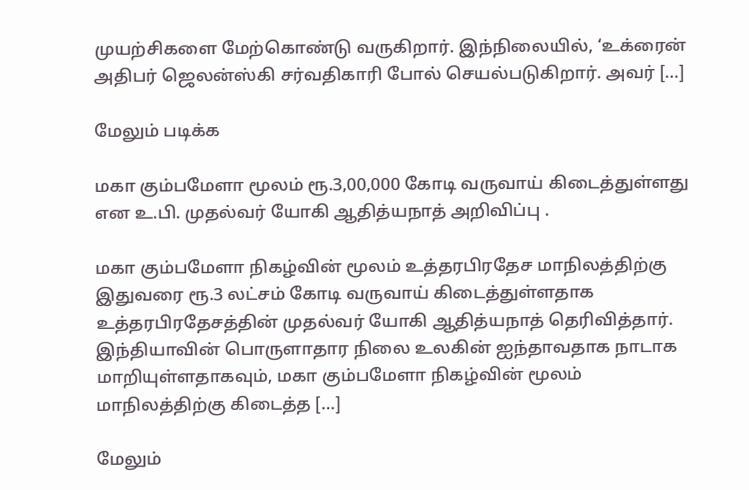முயற்சிகளை மேற்கொண்டு வருகிறார். இந்நிலையில், ‘உக்ரைன் அதிபர் ஜெலன்ஸ்கி சர்வதிகாரி போல் செயல்படுகிறார். அவர் […]

மேலும் படிக்க

மகா கும்பமேளா மூலம் ரூ.3,00,000 கோடி வருவாய் கிடைத்துள்ளது என உ.பி. முதல்வர் யோகி ஆதித்யநாத் அறிவிப்பு .

மகா கும்பமேளா நிகழ்வின் மூலம் உத்தரபிரதேச மாநிலத்திற்கு இதுவரை ரூ.3 லட்சம் கோடி வருவாய் கிடைத்துள்ளதாக உத்தரபிரதேசத்தின் முதல்வர் யோகி ஆதித்யநாத் தெரிவித்தார். இந்தியாவின் பொருளாதார நிலை உலகின் ஐந்தாவதாக நாடாக மாறியுள்ளதாகவும், மகா கும்பமேளா நிகழ்வின் மூலம் மாநிலத்திற்கு கிடைத்த […]

மேலும்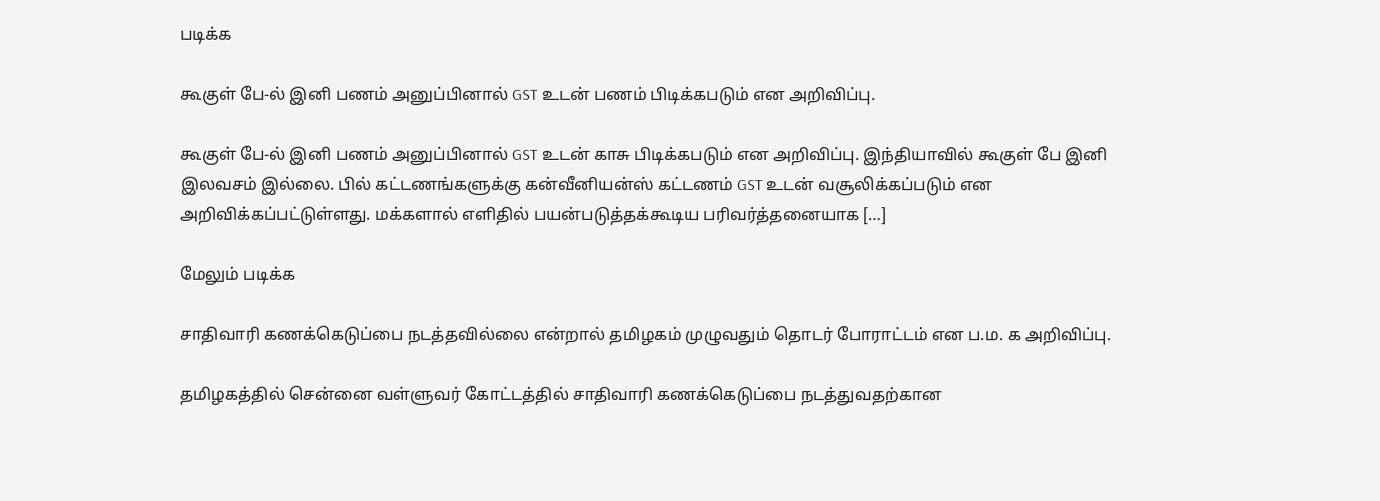படிக்க

கூகுள் பே-ல் இனி பணம் அனுப்பினால் GST உடன் பணம் பிடிக்கபடும் என அறிவிப்பு.

கூகுள் பே-ல் இனி பணம் அனுப்பினால் GST உடன் காசு பிடிக்கபடும் என அறிவிப்பு. இந்தியாவில் கூகுள் பே இனி இலவசம் இல்லை. பில் கட்டணங்களுக்கு கன்வீனியன்ஸ் கட்டணம் GST உடன் வசூலிக்கப்படும் என அறிவிக்கப்பட்டுள்ளது. மக்களால் எளிதில் பயன்படுத்தக்கூடிய பரிவர்த்தனையாக […]

மேலும் படிக்க

சாதிவாரி கணக்கெடுப்பை நடத்தவில்லை என்றால் தமிழகம் முழுவதும் தொடர் போராட்டம் என ப.ம. க அறிவிப்பு.

தமிழகத்தில் சென்னை வள்ளுவர் கோட்டத்தில் சாதிவாரி கணக்கெடுப்பை நடத்துவதற்கான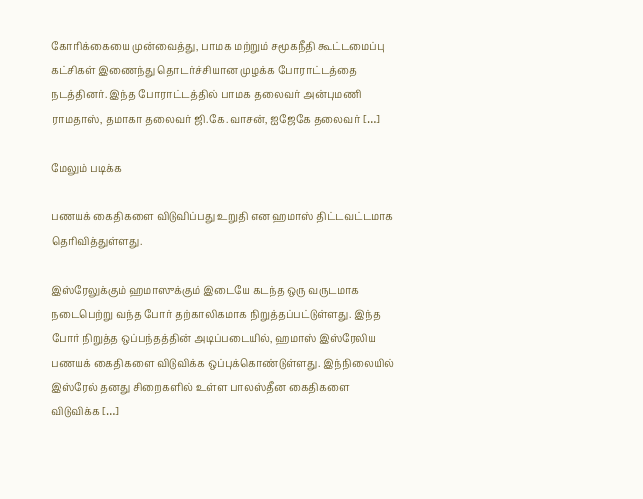கோரிக்கையை முன்வைத்து, பாமக மற்றும் சமூகநீதி கூட்டமைப்பு கட்சிகள் இணைந்து தொடர்ச்சியான முழக்க போராட்டத்தை நடத்தினர். இந்த போராட்டத்தில் பாமக தலைவர் அன்புமணி ராமதாஸ், தமாகா தலைவர் ஜி.கே.வாசன், ஐஜேகே தலைவர் […]

மேலும் படிக்க

பணயக் கைதிகளை விடுவிப்பது உறுதி என ஹமாஸ் திட்டவட்டமாக தெரிவித்துள்ளது.

இஸ்ரேலுக்கும் ஹமாஸுக்கும் இடையே கடந்த ஒரு வருடமாக நடைபெற்று வந்த போர் தற்காலிகமாக நிறுத்தப்பட்டுள்ளது. இந்த போர் நிறுத்த ஒப்பந்தத்தின் அடிப்படையில், ஹமாஸ் இஸ்ரேலிய பணயக் கைதிகளை விடுவிக்க ஒப்புக்கொண்டுள்ளது. இந்நிலையில் இஸ்ரேல் தனது சிறைகளில் உள்ள பாலஸ்தீன கைதிகளை விடுவிக்க […]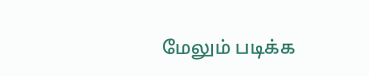மேலும் படிக்க